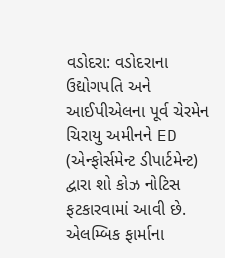વડોદરા: વડોદરાના ઉદ્યોગપતિ અને આઈપીએલના પૂર્વ ચેરમેન ચિરાયુ અમીનને ED (એન્ફોર્સમેન્ટ ડીપાર્ટમેન્ટ) દ્વારા શો કોઝ નોટિસ ફટકારવામાં આવી છે. એલમ્બિક ફાર્માના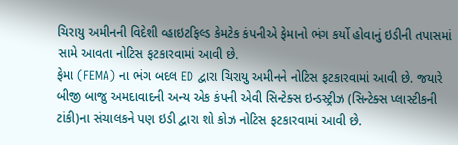ચિરાયુ અમીનની વિદેશી વ્હાઇટફિલ્ડ કેમટેક કંપનીએ ફેમાનો ભંગ કર્યો હોવાનું ઇડીની તપાસમાં સામે આવતા નોટિસ ફટકારવામાં આવી છે.
ફેમા (FEMA) ના ભંગ બદલ ED દ્વારા ચિરાયુ અમીનને નોટિસ ફટકારવામાં આવી છે. જયારે બીજી બાજુ અમદાવાદની અન્ય એક કંપની એવી સિન્ટેક્સ ઇન્ડસ્ટ્રીઝ (સિન્ટેક્સ પ્લાસ્ટીકની ટાંકી)ના સંચાલકને પણ ઇડી દ્વારા શો કોઝ નોટિસ ફટકારવામાં આવી છે.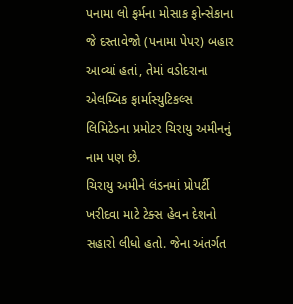પનામા લો ફર્મના મોસાક ફોન્સેકાના જે દસ્તાવેજો (પનામા પેપર) બહાર આવ્યાં હતાં, તેમાં વડોદરાના એલમ્બિક ફાર્માસ્યુટિકલ્સ લિમિટેડના પ્રમોટર ચિરાયુ અમીનનું નામ પણ છે.
ચિરાયુ અમીને લંડનમાં પ્રોપર્ટી ખરીદવા માટે ટેક્સ હેવન દેશનો સહારો લીધો હતો. જેના અંતર્ગત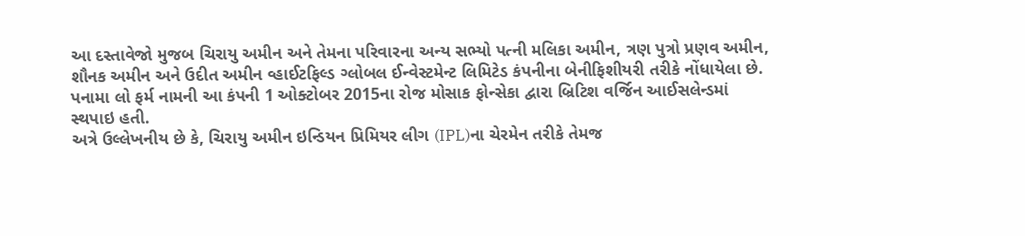આ દસ્તાવેજો મુજબ ચિરાયુ અમીન અને તેમના પરિવારના અન્ય સભ્યો પત્ની મલિકા અમીન, ત્રણ પુત્રો પ્રણવ અમીન, શૌનક અમીન અને ઉદીત અમીન વ્હાઈટફિલ્ડ ગ્લોબલ ઈન્વેસ્ટમેન્ટ લિમિટેડ કંપનીના બેનીફિશીયરી તરીકે નોંધાયેલા છે.
પનામા લો ફર્મ નામની આ કંપની 1 ઓક્ટોબર 2015ના રોજ મોસાક ફોન્સેકા દ્વારા બ્રિટિશ વર્જિન આઈસલેન્ડમાં સ્થપાઇ હતી.
અત્રે ઉલ્લેખનીય છે કે, ચિરાયુ અમીન ઇન્ડિયન પ્રિમિયર લીગ (IPL)ના ચેરમેન તરીકે તેમજ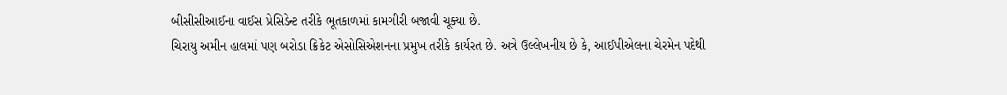બીસીસીઆઈના વાઈસ પ્રેસિડેન્ટ તરીકે ભૂતકાળમાં કામગીરી બજાવી ચૂક્યા છે.
ચિરાયુ અમીન હાલમાં પણ બરોડા ક્રિકેટ એસોસિએશનના પ્રમુખ તરીકે કાર્યરત છે. અત્રે ઉલ્લેખનીય છે કે, આઈપીએલના ચેરમેન પદેથી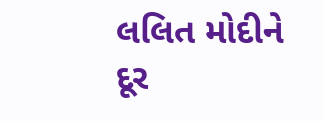લલિત મોદીને દૂર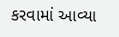કરવામાં આવ્યા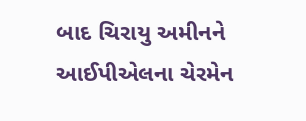બાદ ચિરાયુ અમીનને આઈપીએલના ચેરમેન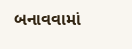બનાવવામાં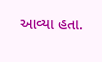આવ્યા હતા.